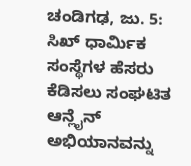ಚಂಡಿಗಢ, ಜು. 5: ಸಿಖ್ ಧಾರ್ಮಿಕ ಸಂಸ್ಥೆಗಳ ಹೆಸರು ಕೆಡಿಸಲು ಸಂಘಟಿತ ಆನ್ಲೈನ್ ಅಭಿಯಾನವನ್ನು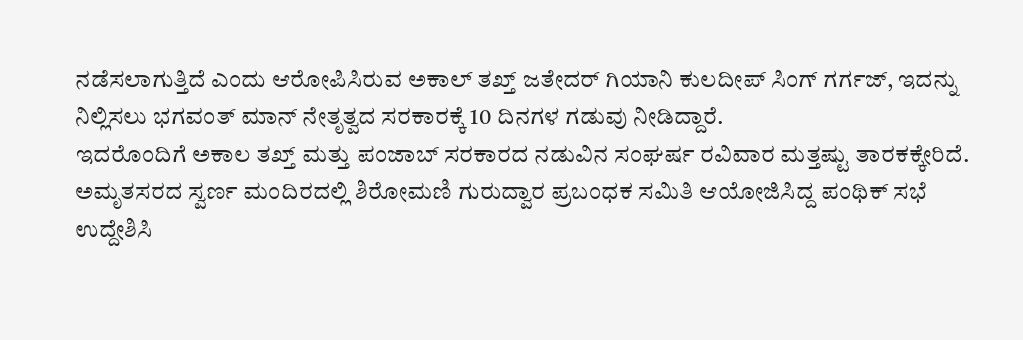ನಡೆಸಲಾಗುತ್ತಿದೆ ಎಂದು ಆರೋಪಿಸಿರುವ ಅಕಾಲ್ ತಖ್ತ್ ಜತೇದರ್ ಗಿಯಾನಿ ಕುಲದೀಪ್ ಸಿಂಗ್ ಗರ್ಗಜ್, ಇದನ್ನು ನಿಲ್ಲಿಸಲು ಭಗವಂತ್ ಮಾನ್ ನೇತೃತ್ವದ ಸರಕಾರಕ್ಕೆ 10 ದಿನಗಳ ಗಡುವು ನೀಡಿದ್ದಾರೆ.
ಇದರೊಂದಿಗೆ ಅಕಾಲ ತಖ್ತ್ ಮತ್ತು ಪಂಜಾಬ್ ಸರಕಾರದ ನಡುವಿನ ಸಂಘರ್ಷ ರವಿವಾರ ಮತ್ತಷ್ಟು ತಾರಕಕ್ಕೇರಿದೆ.
ಅಮೃತಸರದ ಸ್ವರ್ಣ ಮಂದಿರದಲ್ಲಿ ಶಿರೋಮಣಿ ಗುರುದ್ವಾರ ಪ್ರಬಂಧಕ ಸಮಿತಿ ಆಯೋಜಿಸಿದ್ದ ಪಂಥಿಕ್ ಸಭೆ ಉದ್ದೇಶಿಸಿ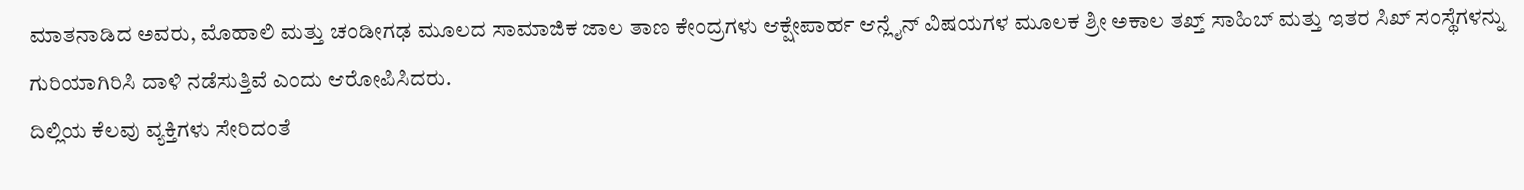ಮಾತನಾಡಿದ ಅವರು, ಮೊಹಾಲಿ ಮತ್ತು ಚಂಡೀಗಢ ಮೂಲದ ಸಾಮಾಜಿಕ ಜಾಲ ತಾಣ ಕೇಂದ್ರಗಳು ಆಕ್ಷೇಪಾರ್ಹ ಆನ್ಲೈನ್ ವಿಷಯಗಳ ಮೂಲಕ ಶ್ರೀ ಅಕಾಲ ತಖ್ತ್ ಸಾಹಿಬ್ ಮತ್ತು ಇತರ ಸಿಖ್ ಸಂಸ್ಥೆಗಳನ್ನು ಗುರಿಯಾಗಿರಿಸಿ ದಾಳಿ ನಡೆಸುತ್ತಿವೆ ಎಂದು ಆರೋಪಿಸಿದರು.
ದಿಲ್ಲಿಯ ಕೆಲವು ವ್ಯಕ್ತಿಗಳು ಸೇರಿದಂತೆ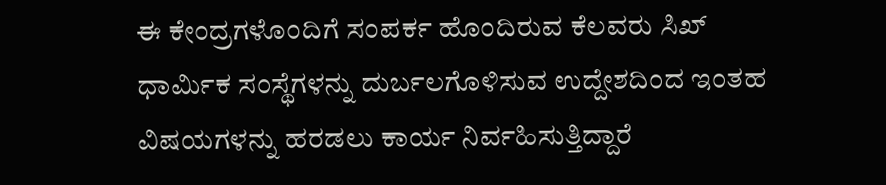ಈ ಕೇಂದ್ರಗಳೊಂದಿಗೆ ಸಂಪರ್ಕ ಹೊಂದಿರುವ ಕೆಲವರು ಸಿಖ್ ಧಾರ್ಮಿಕ ಸಂಸ್ಥೆಗಳನ್ನು ದುರ್ಬಲಗೊಳಿಸುವ ಉದ್ದೇಶದಿಂದ ಇಂತಹ ವಿಷಯಗಳನ್ನು ಹರಡಲು ಕಾರ್ಯ ನಿರ್ವಹಿಸುತ್ತಿದ್ದಾರೆ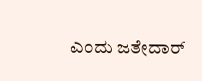ಎಂದು ಜತೇದಾರ್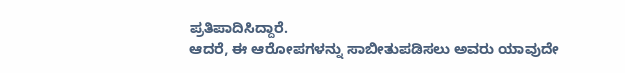ಪ್ರತಿಪಾದಿಸಿದ್ದಾರೆ.
ಆದರೆ, ಈ ಆರೋಪಗಳನ್ನು ಸಾಬೀತುಪಡಿಸಲು ಅವರು ಯಾವುದೇ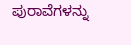ಪುರಾವೆಗಳನ್ನು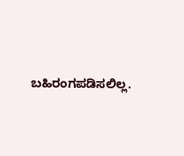ಬಹಿರಂಗಪಡಿಸಲಿಲ್ಲ.